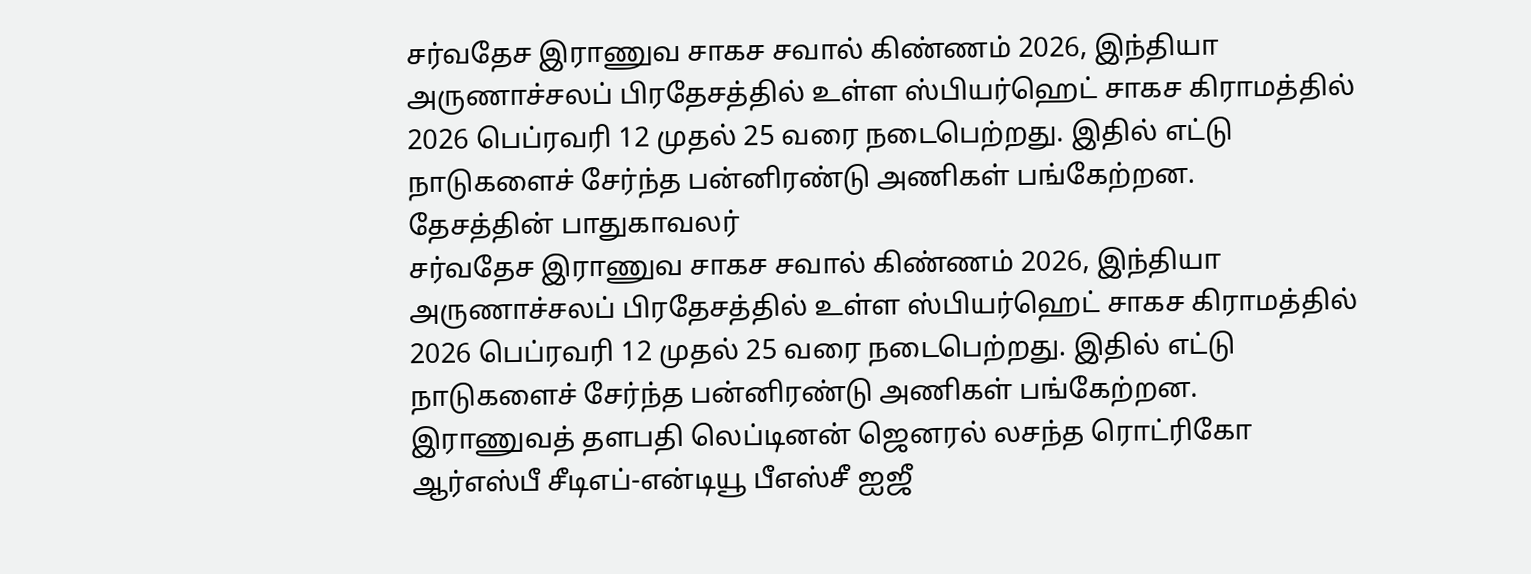சர்வதேச இராணுவ சாகச சவால் கிண்ணம் 2026, இந்தியா அருணாச்சலப் பிரதேசத்தில் உள்ள ஸ்பியர்ஹெட் சாகச கிராமத்தில் 2026 பெப்ரவரி 12 முதல் 25 வரை நடைபெற்றது. இதில் எட்டு நாடுகளைச் சேர்ந்த பன்னிரண்டு அணிகள் பங்கேற்றன.
தேசத்தின் பாதுகாவலர்
சர்வதேச இராணுவ சாகச சவால் கிண்ணம் 2026, இந்தியா அருணாச்சலப் பிரதேசத்தில் உள்ள ஸ்பியர்ஹெட் சாகச கிராமத்தில் 2026 பெப்ரவரி 12 முதல் 25 வரை நடைபெற்றது. இதில் எட்டு நாடுகளைச் சேர்ந்த பன்னிரண்டு அணிகள் பங்கேற்றன.
இராணுவத் தளபதி லெப்டினன் ஜெனரல் லசந்த ரொட்ரிகோ ஆர்எஸ்பீ சீடிஎப்-என்டியூ பீஎஸ்சீ ஐஜீ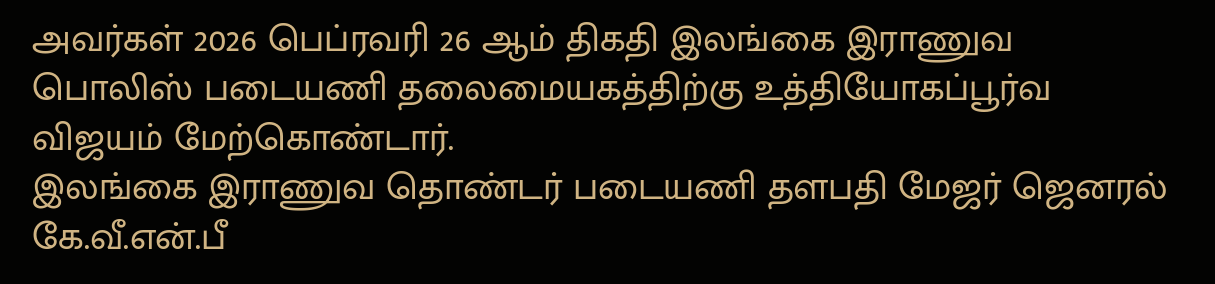அவர்கள் 2026 பெப்ரவரி 26 ஆம் திகதி இலங்கை இராணுவ பொலிஸ் படையணி தலைமையகத்திற்கு உத்தியோகப்பூர்வ விஜயம் மேற்கொண்டார்.
இலங்கை இராணுவ தொண்டர் படையணி தளபதி மேஜர் ஜெனரல் கே.வீ.என்.பீ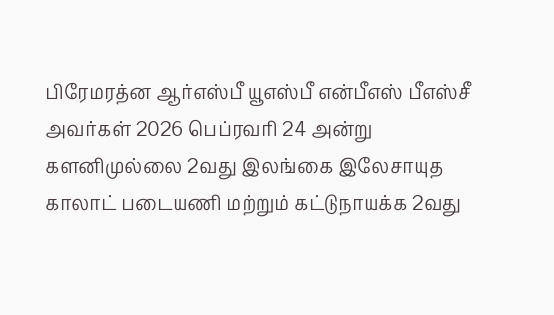பிரேமரத்ன ஆர்எஸ்பீ யூஎஸ்பீ என்பீஎஸ் பீஎஸ்சீ அவர்கள் 2026 பெப்ரவரி 24 அன்று களனிமுல்லை 2வது இலங்கை இலேசாயுத காலாட் படையணி மற்றும் கட்டுநாயக்க 2வது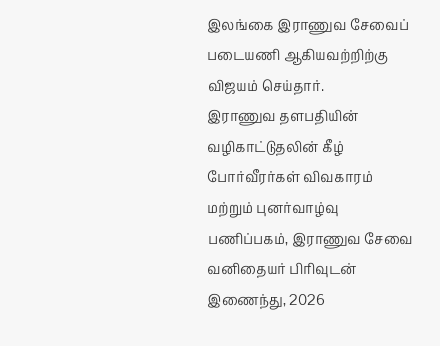இலங்கை இராணுவ சேவைப் படையணி ஆகியவற்றிற்கு விஜயம் செய்தார்.
இராணுவ தளபதியின் வழிகாட்டுதலின் கீழ் போர்வீரர்கள் விவகாரம் மற்றும் புனர்வாழ்வு பணிப்பகம், இராணுவ சேவை வனிதையர் பிரிவுடன் இணைந்து, 2026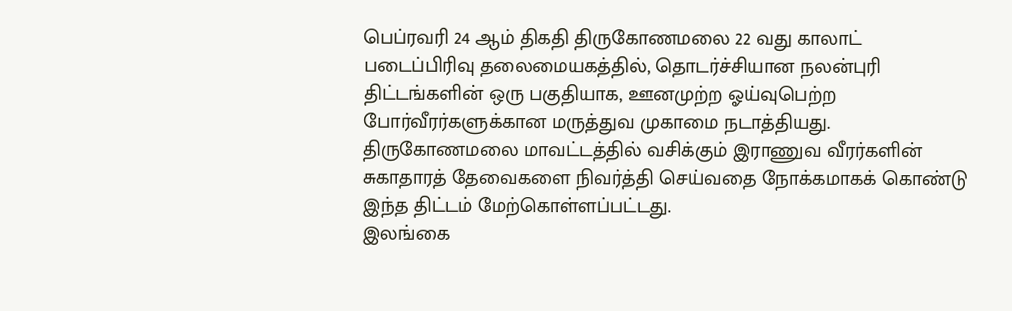பெப்ரவரி 24 ஆம் திகதி திருகோணமலை 22 வது காலாட் படைப்பிரிவு தலைமையகத்தில், தொடர்ச்சியான நலன்புரி திட்டங்களின் ஒரு பகுதியாக, ஊனமுற்ற ஓய்வுபெற்ற போர்வீரர்களுக்கான மருத்துவ முகாமை நடாத்தியது. திருகோணமலை மாவட்டத்தில் வசிக்கும் இராணுவ வீரர்களின் சுகாதாரத் தேவைகளை நிவர்த்தி செய்வதை நோக்கமாகக் கொண்டு இந்த திட்டம் மேற்கொள்ளப்பட்டது.
இலங்கை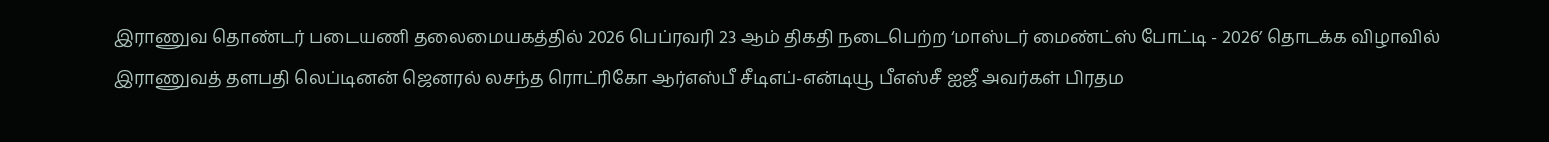இராணுவ தொண்டர் படையணி தலைமையகத்தில் 2026 பெப்ரவரி 23 ஆம் திகதி நடைபெற்ற ‘மாஸ்டர் மைண்ட்ஸ் போட்டி - 2026’ தொடக்க விழாவில் இராணுவத் தளபதி லெப்டினன் ஜெனரல் லசந்த ரொட்ரிகோ ஆர்எஸ்பீ சீடிஎப்-என்டியூ பீஎஸ்சீ ஐஜீ அவர்கள் பிரதம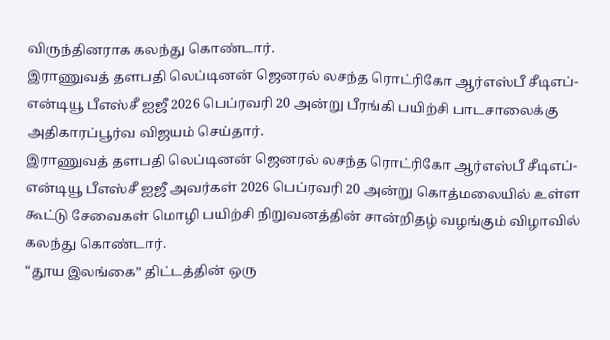விருந்தினராக கலந்து கொண்டார்.
இராணுவத் தளபதி லெப்டினன் ஜெனரல் லசந்த ரொட்ரிகோ ஆர்எஸ்பீ சீடிஎப்-என்டியூ பீஎஸ்சீ ஐஜீ 2026 பெப்ரவரி 20 அன்று பீரங்கி பயிற்சி பாடசாலைக்கு அதிகாரப்பூர்வ விஜயம் செய்தார்.
இராணுவத் தளபதி லெப்டினன் ஜெனரல் லசந்த ரொட்ரிகோ ஆர்எஸ்பீ சீடிஎப்-என்டியூ பீஎஸ்சீ ஐஜீ அவர்கள் 2026 பெப்ரவரி 20 அன்று கொத்மலையில் உள்ள கூட்டு சேவைகள் மொழி பயிற்சி நிறுவனத்தின் சான்றிதழ் வழங்கும் விழாவில் கலந்து கொண்டார்.
“தூய இலங்கை” திட்டத்தின் ஒரு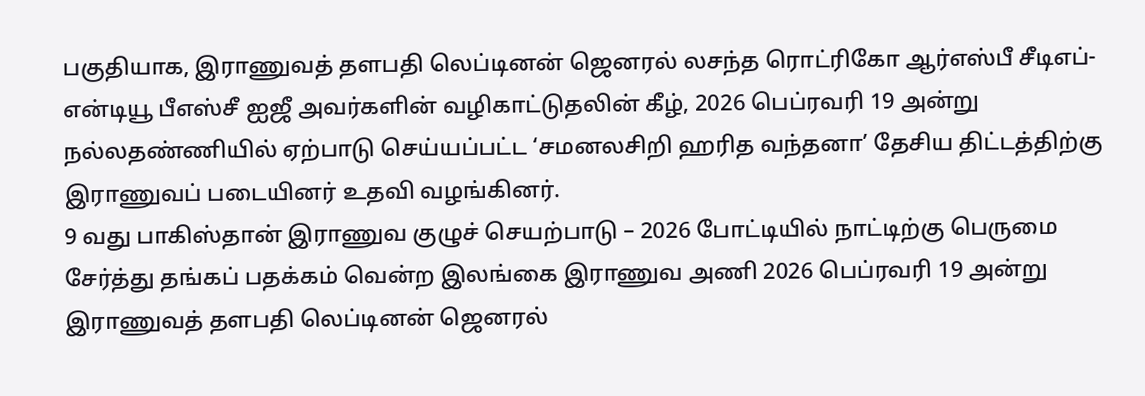பகுதியாக, இராணுவத் தளபதி லெப்டினன் ஜெனரல் லசந்த ரொட்ரிகோ ஆர்எஸ்பீ சீடிஎப்-என்டியூ பீஎஸ்சீ ஐஜீ அவர்களின் வழிகாட்டுதலின் கீழ், 2026 பெப்ரவரி 19 அன்று நல்லதண்ணியில் ஏற்பாடு செய்யப்பட்ட ‘சமனலசிறி ஹரித வந்தனா’ தேசிய திட்டத்திற்கு இராணுவப் படையினர் உதவி வழங்கினர்.
9 வது பாகிஸ்தான் இராணுவ குழுச் செயற்பாடு – 2026 போட்டியில் நாட்டிற்கு பெருமை சேர்த்து தங்கப் பதக்கம் வென்ற இலங்கை இராணுவ அணி 2026 பெப்ரவரி 19 அன்று இராணுவத் தளபதி லெப்டினன் ஜெனரல்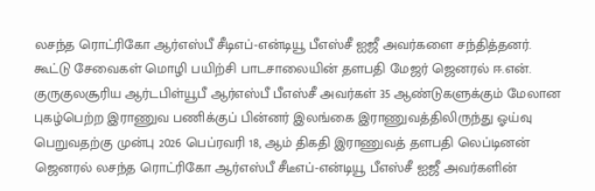லசந்த ரொட்ரிகோ ஆர்எஸ்பீ சீடிஎப்-என்டியூ பீஎஸ்சீ ஐஜீ அவர்களை சந்தித்தனர்.
கூட்டு சேவைகள் மொழி பயிற்சி பாடசாலையின் தளபதி மேஜர் ஜெனரல் ஈ.என். குருகுலசூரிய ஆர்டபிள்யூபீ ஆர்எஸ்பீ பீஎஸ்சீ அவர்கள் 35 ஆண்டுகளுக்கும் மேலான புகழ்பெற்ற இராணுவ பணிக்குப் பின்னர் இலங்கை இராணுவத்திலிருந்து ஓய்வு பெறுவதற்கு முன்பு 2026 பெப்ரவரி 18, ஆம் திகதி இராணுவத் தளபதி லெப்டினன் ஜெனரல் லசந்த ரொட்ரிகோ ஆர்எஸ்பீ சீடீஎப்-என்டியூ பீஎஸ்சீ ஐஜீ அவர்களின்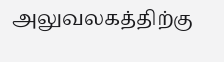அலுவலகத்திற்கு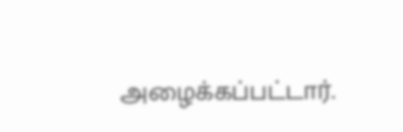அழைக்கப்பட்டார்.